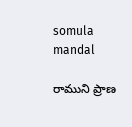somula mandal

రాముని ప్రాణ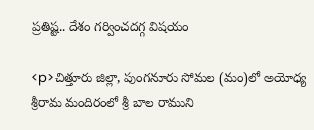ప్రతిష్ట.. దేశం గర్వించదగ్గ విషయం

<p>చిత్తూరు జిల్లా, పుంగనూరు సోమల (మం)లో అయోధ్య శ్రీరామ మందిరంలో శ్రీ బాల రాముని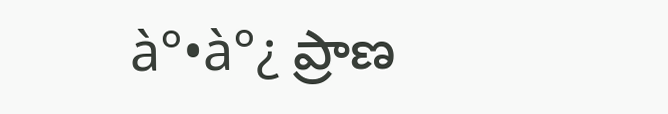à°•à°¿ ప్రాణ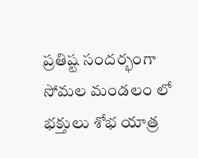ప్రతిష్ట సందర్భంగా సోమల మండలం లో భక్తులు శోభ యాత్ర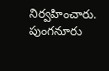నిర్వహించారు. పుంగనూరు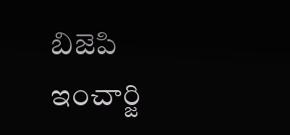బిజెపి ఇంచార్జి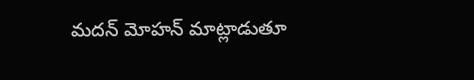మదన్ మోహన్ మాట్లాడుతూ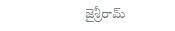జైశ్రీరామ్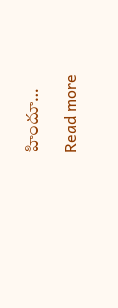హిందూ…

Read more